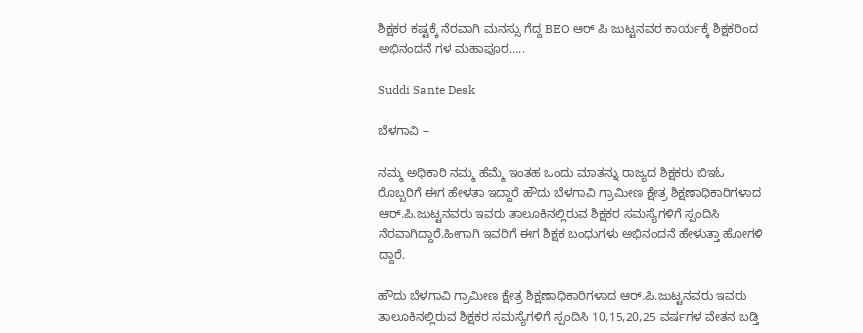ಶಿಕ್ಷಕರ ಕಷ್ಟಕ್ಕೆ ನೆರವಾಗಿ ಮನಸ್ಸು ಗೆದ್ದ BEO ಆರ್ ಪಿ ಜುಟ್ಟನವರ ಕಾರ್ಯಕ್ಕೆ ಶಿಕ್ಷಕರಿಂದ ಅಭಿನಂದನೆ ಗಳ ಮಹಾಪೂರ…..

Suddi Sante Desk

ಬೆಳಗಾವಿ –

ನಮ್ಮ ಅಧಿಕಾರಿ ನಮ್ಮ ಹೆಮ್ಮೆ ಇಂತಹ ಒಂದು ಮಾತನ್ನು ರಾಜ್ಯದ ಶಿಕ್ಷಕರು ಬಿಇಓ ರೊಬ್ಬರಿಗೆ ಈಗ ಹೇಳತಾ ಇದ್ದಾರೆ ಹೌದು ಬೆಳಗಾವಿ ಗ್ರಾಮೀಣ ಕ್ಷೇತ್ರ ಶಿಕ್ಷಣಾಧಿಕಾರಿಗಳಾದ ಆರ್.ಪಿ.ಜುಟ್ಟನವರು ಇವರು ತಾಲೂಕಿನಲ್ಲಿರುವ ಶಿಕ್ಷಕರ ಸಮಸ್ಯೆಗಳಿಗೆ ಸ್ಪಂದಿಸಿ ನೆರವಾಗಿದ್ದಾರೆ.ಹೀಗಾಗಿ ಇವರಿಗೆ ಈಗ ಶಿಕ್ಷಕ ಬಂಧುಗಳು ಅಭಿನಂದನೆ ಹೇಳುತ್ತಾ ಹೋಗಳಿ ದ್ದಾರೆ.

ಹೌದು ಬೆಳಗಾವಿ ಗ್ರಾಮೀಣ ಕ್ಷೇತ್ರ ಶಿಕ್ಷಣಾಧಿಕಾರಿಗಳಾದ ಆರ್.ಪಿ.ಜುಟ್ಟನವರು ಇವರು ತಾಲೂಕಿನಲ್ಲಿರುವ ಶಿಕ್ಷಕರ ಸಮಸ್ಯೆಗಳಿಗೆ ಸ್ಪಂದಿಸಿ 10,15,20,25 ವರ್ಷಗಳ ವೇತನ ಬಡ್ತಿ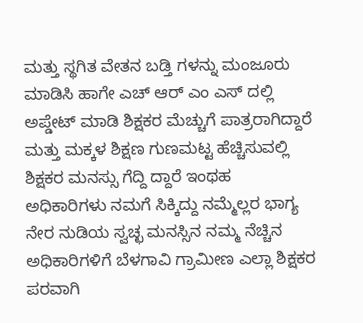ಮತ್ತು ಸ್ಥಗಿತ ವೇತನ ಬಡ್ತಿ ಗಳನ್ನು ಮಂಜೂರು ಮಾಡಿಸಿ ಹಾಗೇ ಎಚ್ ಆರ್ ಎಂ ಎಸ್ ದಲ್ಲಿ ಅಪ್ಡೇಟ್ ಮಾಡಿ ಶಿಕ್ಷಕರ ಮೆಚ್ಚುಗೆ ಪಾತ್ರರಾಗಿದ್ದಾರೆ ಮತ್ತು ಮಕ್ಕಳ ಶಿಕ್ಷಣ ಗುಣಮಟ್ಟ ಹೆಚ್ಚಿಸುವಲ್ಲಿ ಶಿಕ್ಷಕರ ಮನಸ್ಸು ಗೆದ್ದಿ ದ್ದಾರೆ ಇಂಥಹ ಅಧಿಕಾರಿಗಳು ನಮಗೆ ಸಿಕ್ಕಿದ್ದು ನಮ್ಮೆಲ್ಲರ ಭಾಗ್ಯ ನೇರ ನುಡಿಯ ಸ್ವಚ್ಛ ಮನಸ್ಸಿನ ನಮ್ಮ ನೆಚ್ಚಿನ ಅಧಿಕಾರಿಗಳಿಗೆ ಬೆಳಗಾವಿ ಗ್ರಾಮೀಣ ಎಲ್ಲಾ ಶಿಕ್ಷಕರ ಪರವಾಗಿ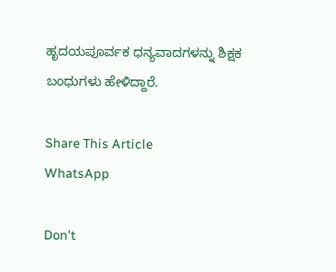ಹೃದಯಪೂರ್ವಕ ಧನ್ಯವಾದಗಳನ್ನು ಶಿಕ್ಷಕ ಬಂಧುಗಳು ಹೇಳಿದ್ದಾರೆ.

Share This Article
WhatsApp

Don't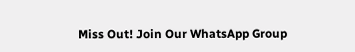Miss Out! Join Our WhatsApp Group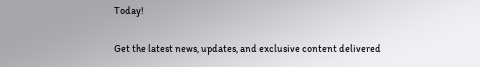Today!

Get the latest news, updates, and exclusive content delivered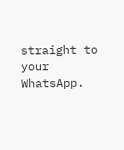straight to your WhatsApp.